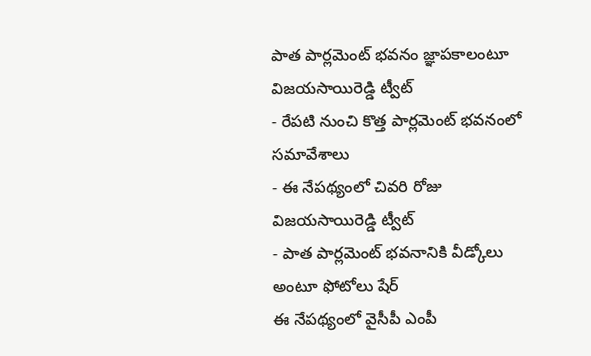పాత పార్లమెంట్ భవనం జ్ఞాపకాలంటూ విజయసాయిరెడ్డి ట్వీట్
- రేపటి నుంచి కొత్త పార్లమెంట్ భవనంలో సమావేశాలు
- ఈ నేపథ్యంలో చివరి రోజు విజయసాయిరెడ్డి ట్వీట్
- పాత పార్లమెంట్ భవనానికి వీడ్కోలు అంటూ ఫోటోలు షేర్
ఈ నేపథ్యంలో వైసీపీ ఎంపీ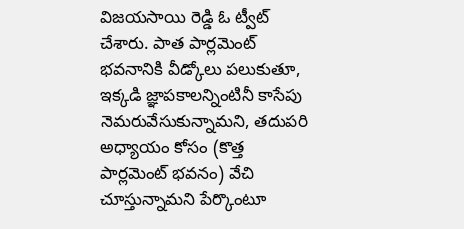విజయసాయి రెడ్డి ఓ ట్వీట్ చేశారు. పాత పార్లమెంట్ భవనానికి వీడ్కోలు పలుకుతూ, ఇక్కడి జ్ఞాపకాలన్నింటినీ కాసేపు నెమరువేసుకున్నామని, తదుపరి అధ్యాయం కోసం (కొత్త పార్లమెంట్ భవనం) వేచి చూస్తున్నామని పేర్కొంటూ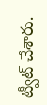ట్వీట్ చేశారు.